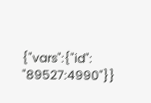{"vars":{"id": "89527:4990"}}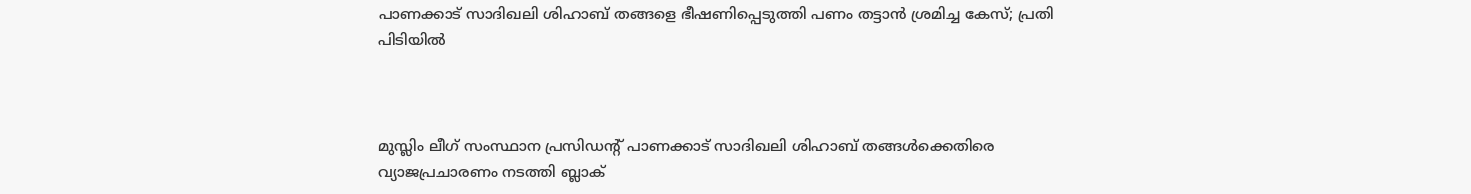പാണക്കാട് സാദിഖലി ശിഹാബ് തങ്ങളെ ഭീഷണിപ്പെടുത്തി പണം തട്ടാന്‍ ശ്രമിച്ച കേസ്; പ്രതി പിടിയില്‍



മുസ്ലിം ലീഗ് സംസ്ഥാന പ്രസിഡന്റ് പാണക്കാട് സാദിഖലി ശിഹാബ് തങ്ങള്‍ക്കെതിരെ വ്യാജപ്രചാരണം നടത്തി ബ്ലാക്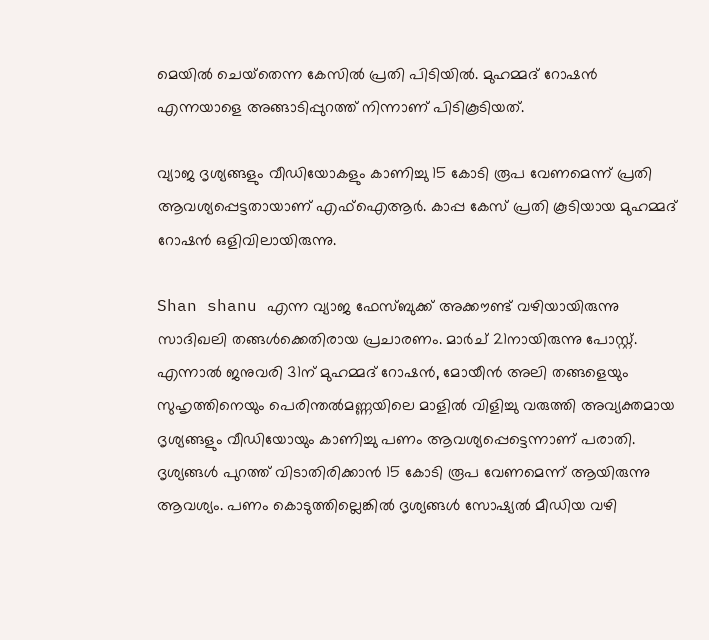മെയില്‍ ചെയ്‌തെന്ന കേസില്‍ പ്രതി പിടിയില്‍. മുഹമ്മദ് റോഷന്‍ എന്നയാളെ അങ്ങാടിപ്പുറത്ത് നിന്നാണ് പിടികൂടിയത്.

വ്യാജ ദൃശ്യങ്ങളും വീഡിയോകളും കാണിച്ചു 15 കോടി രൂപ വേണമെന്ന് പ്രതി ആവശ്യപ്പെട്ടതായാണ് എഫ്‌ഐആര്‍. കാപ്പ കേസ് പ്രതി കൂടിയായ മുഹമ്മദ് റോഷന്‍ ഒളിവിലായിരുന്നു.

Shan shanu എന്ന വ്യാജ ഫേസ്ബുക്ക് അക്കൗണ്ട് വഴിയായിരുന്നു സാദിഖലി തങ്ങള്‍ക്കെതിരായ പ്രചാരണം. മാര്‍ച് 21നായിരുന്നു പോസ്റ്റ്. എന്നാല്‍ ജനുവരി 31ന് മുഹമ്മദ് റോഷന്‍, മോയീന്‍ അലി തങ്ങളെയും സുഹൃത്തിനെയും പെരിന്തല്‍മണ്ണയിലെ മാളില്‍ വിളിച്ചു വരുത്തി അവ്യക്തമായ ദൃശ്യങ്ങളും വീഡിയോയും കാണിച്ചു പണം ആവശ്യപ്പെട്ടെന്നാണ് പരാതി. ദൃശ്യങ്ങള്‍ പുറത്ത് വിടാതിരിക്കാന്‍ 15 കോടി രൂപ വേണമെന്ന് ആയിരുന്നു ആവശ്യം. പണം കൊടുത്തില്ലെങ്കില്‍ ദൃശ്യങ്ങള്‍ സോഷ്യല്‍ മീഡിയ വഴി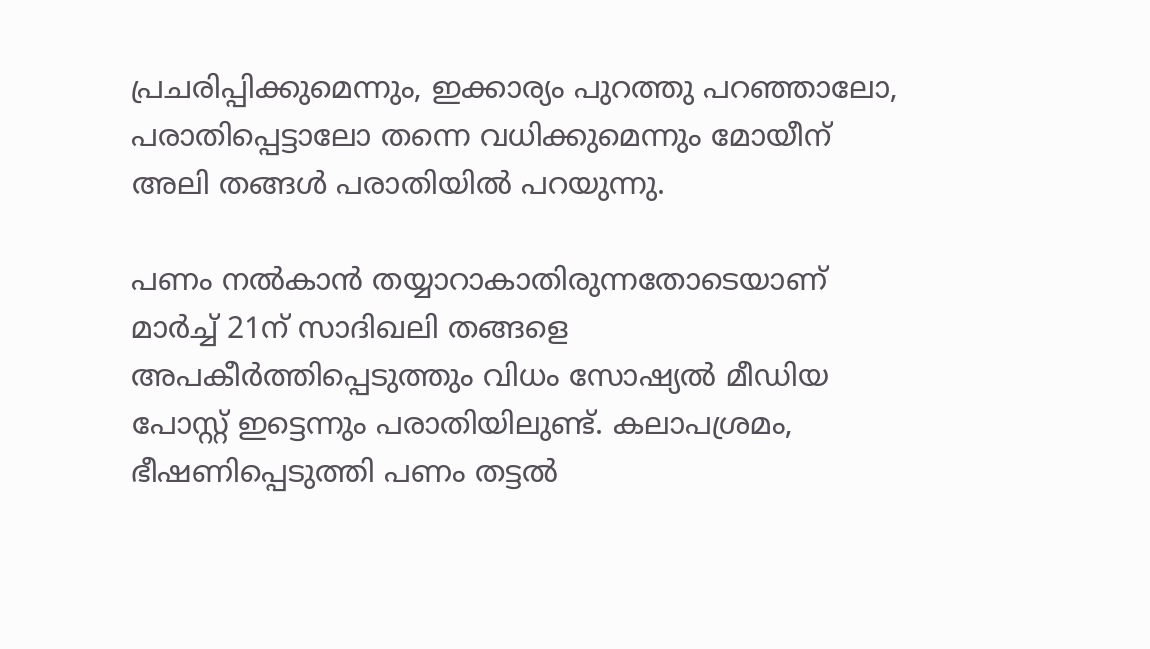പ്രചരിപ്പിക്കുമെന്നും, ഇക്കാര്യം പുറത്തു പറഞ്ഞാലോ, പരാതിപ്പെട്ടാലോ തന്നെ വധിക്കുമെന്നും മോയീന് അലി തങ്ങള്‍ പരാതിയില്‍ പറയുന്നു.

പണം നല്‍കാന്‍ തയ്യാറാകാതിരുന്നതോടെയാണ് മാര്‍ച്ച് 21ന് സാദിഖലി തങ്ങളെ അപകീര്‍ത്തിപ്പെടുത്തും വിധം സോഷ്യല്‍ മീഡിയ പോസ്റ്റ് ഇട്ടെന്നും പരാതിയിലുണ്ട്. കലാപശ്രമം, ഭീഷണിപ്പെടുത്തി പണം തട്ടല്‍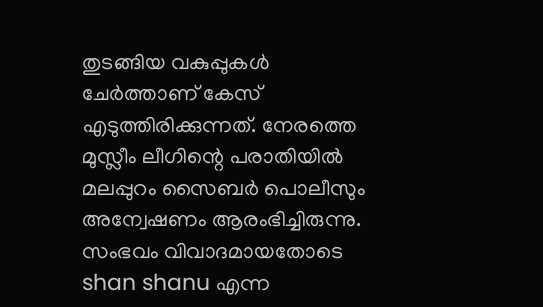തുടങ്ങിയ വകുപ്പുകള്‍ ചേര്‍ത്താണ് കേസ് എടുത്തിരിക്കുന്നത്. നേരത്തെ മുസ്ലീം ലീഗിന്റെ പരാതിയില്‍ മലപ്പുറം സൈബര്‍ പൊലീസും അന്വേഷണം ആരംഭിച്ചിരുന്നു. സംഭവം വിവാദമായതോടെ shan shanu എന്ന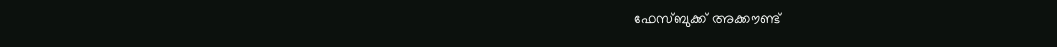ഫേസ്ബുക്ക് അക്കൗണ്ട്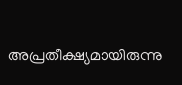അപ്രതീക്ഷ്യമായിരുന്നു